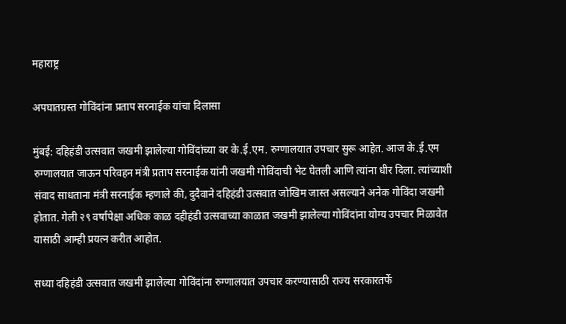महाराष्ट्र

अपघातग्रस्त गोविंदांना प्रताप सरनाईक यांचा दिलासा

मुंबई: दहिहंडी उत्सवात जखमी झालेल्या गोविंदांच्या वर के.ई.एम. रुग्णालयात उपचार सुरू आहेत. आज के.ई.एम रुग्णालयात जाऊन परिवहन मंत्री प्रताप सरनाईक यांनी जखमी गोविंदाची भेट घेतली आणि त्यांना धीर दिला. त्यांच्याशी संवाद साधताना मंत्री सरनाईक म्हणाले की, दुदैवाने दहिहंडी उत्सवात जोखिम जास्त असल्याने अनेक गोविंदा जखमी होतात. गेली २९ वर्षापेक्षा अधिक काळ दहीहंडी उत्सवाच्या काळात जखमी झालेल्या गोविंदांना योग्य उपचार मिळावेत यासाठी आम्ही प्रयत्न करीत आहोत.

सध्या दहिहंडी उत्सवात जखमी झालेल्या गोविंदांना रुग्णालयात उपचार करण्यासाठी राज्य सरकारतर्फे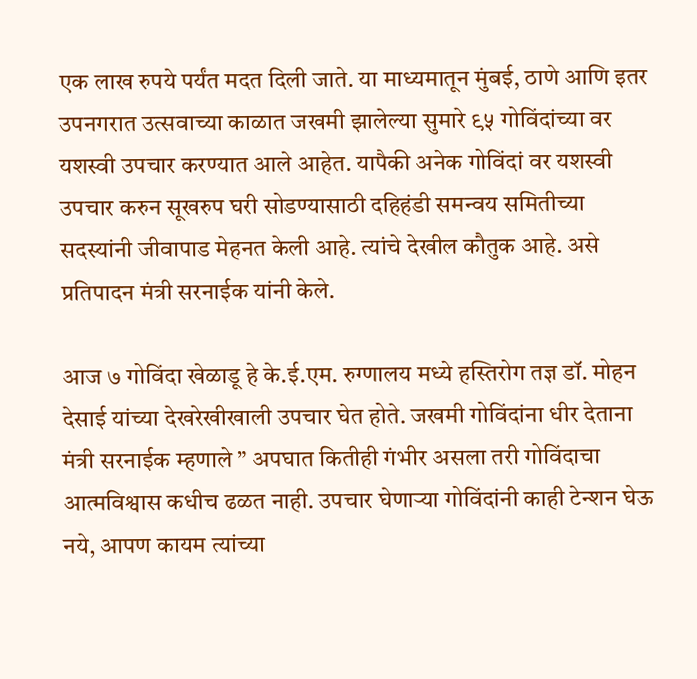एक लाख रुपये पर्यंत मदत दिली जाते. या माध्यमातून मुंबई, ठाणे आणि इतर उपनगरात उत्सवाच्या काळात जखमी झालेल्या सुमारे ९५ गोविंदांच्या वर यशस्वी उपचार करण्यात आले आहेत. यापैकी अनेक गोविंदां वर यशस्वी उपचार करुन सूखरुप घरी सोडण्यासाठी दहिहंडी समन्वय समितीच्या सदस्यांनी जीवापाड मेहनत केली आहे. त्यांचे देखील कौतुक आहे. असे प्रतिपादन मंत्री सरनाईक यांनी केले.

आज ७ गोविंदा खेळाडू हे के.ई.एम. रुग्णालय मध्ये हस्तिरोग तज्ञ डॉ. मोहन देसाई यांच्या देखरेखीखाली उपचार घेत होते. जखमी गोविंदांना धीर देताना मंत्री सरनाईक म्हणाले ” अपघात कितीही गंभीर असला तरी गोविंदाचा आत्मविश्वास कधीच ढळत नाही. उपचार घेणाऱ्या गोविंदांनी काही टेन्शन घेऊ नये, आपण कायम त्यांच्या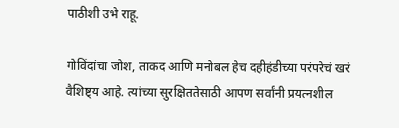पाठीशी उभे राहू.

गोविंदांचा जोश, ताकद आणि मनोबल हेच दहीहंडीच्या परंपरेचं खरं वैशिष्ट्य आहे. त्यांच्या सुरक्षिततेसाठी आपण सर्वांनी प्रयत्नशील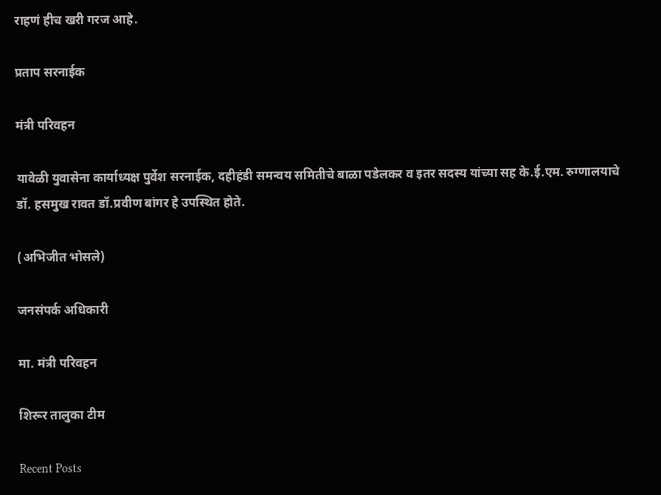राहणं हीच खरी गरज आहे.

प्रताप सरनाईक

मंत्री परिवहन

यावेळी युवासेना कार्याध्यक्ष पुर्वेश सरनाईक, दहीहंडी समन्वय समितीचे बाळा पडेलकर व इतर सदस्य यांच्या सह के.ई.एम. रुग्णालयाचे डॉ. हसमुख रावत डॉ.प्रवीण बांगर हे उपस्थित होते.

(अभिजीत भोसले)

जनसंपर्क अधिकारी

मा. मंत्री परिवहन

शिरूर तालुका टीम

Recent Posts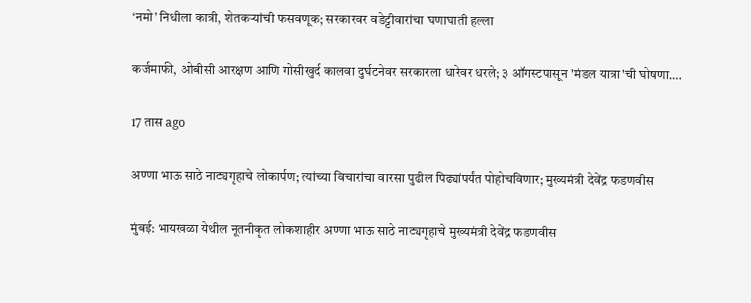‘नमो’ निधीला कात्री, शेतकऱ्यांची फसवणूक; सरकारवर वडेट्टीवारांचा घणाघाती हल्ला

कर्जमाफी, ओबीसी आरक्षण आणि गोसीखुर्द कालवा दुर्घटनेवर सरकारला धारेवर धरले; ३ ऑगस्टपासून 'मंडल यात्रा'ची घोषणा.…

17 तास ago

अण्णा भाऊ साठे नाट्यगृहाचे लोकार्पण; त्यांच्या विचारांचा वारसा पुढील पिढ्यांपर्यंत पोहोचविणार; मुख्यमंत्री देवेंद्र फडणवीस

मुंबई: भायखळा येथील नूतनीकृत लोकशाहीर अण्णा भाऊ साठे नाट्यगृहाचे मुख्यमंत्री देवेंद्र फडणवीस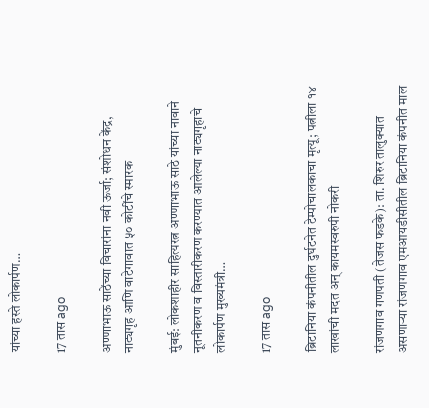यांच्या हस्ते लोकार्पण…

17 तास ago

अण्णाभाऊ साठेंच्या विचारांना नवी ऊर्जा; संशोधन केंद्र, नाट्यगृह आणि वाटेगावात ५० कोटींचे स्मारक

मुंबई: लोकशाहीर साहित्यरत्न अण्णाभाऊ साठे यांच्या नावाने नूतनीकरण व विस्तारीकरण करण्यात आलेल्या नाट्यगृहाचे लोकार्पण मुख्यमंत्री…

17 तास ago

ब्रिटानिया कंपनीतील दुर्घटनेत टेम्पोचालकाचा मृत्यू; पत्नीला १४ लाखांची मदत अन् कायमस्वरुपी नोकरी

रांजणगाव गणपती (तेजस फडके): ता. शिरुर तालुक्यात असणाऱ्या रांजणगाव एमआयडीसीतील ब्रिटानिया कंपनीत माल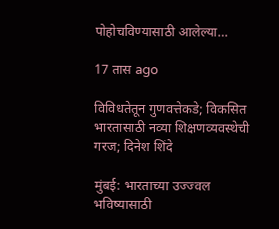पोहोचविण्यासाठी आलेल्या…

17 तास ago

विविधतेतून गुणवत्तेकडे; विकसित भारतासाठी नव्या शिक्षणव्यवस्थेची गरज; दिनेश शिंदे

मुंबई: भारताच्या उज्ज्वल भविष्यासाठी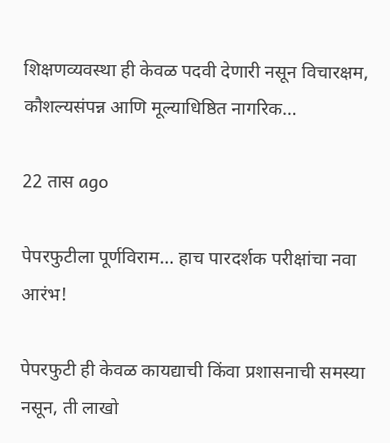शिक्षणव्यवस्था ही केवळ पदवी देणारी नसून विचारक्षम, कौशल्यसंपन्न आणि मूल्याधिष्ठित नागरिक…

22 तास ago

पेपरफुटीला पूर्णविराम… हाच पारदर्शक परीक्षांचा नवा आरंभ!

पेपरफुटी ही केवळ कायद्याची किंवा प्रशासनाची समस्या नसून, ती लाखो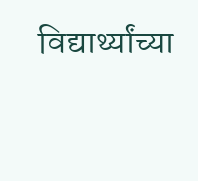विद्यार्थ्यांच्या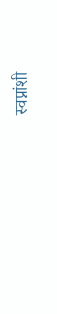स्वप्नांशी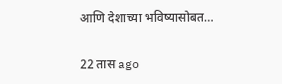आणि देशाच्या भविष्यासोबत…

22 तास ago